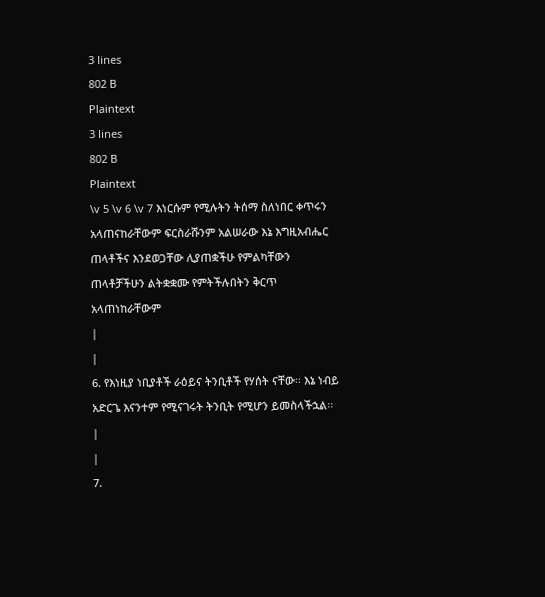3 lines
802 B
Plaintext
3 lines
802 B
Plaintext
\v 5 \v 6 \v 7 እነርሱም የሚሉትን ትሰማ ስለነበር ቀጥሩን አላጠናከራቸውም ፍርስራሹንም አልሠራው እኔ እግዚአብሔር ጠላቶችና እንደወጋቸው ሊያጠቋችሁ የምልካቸውን ጠላቶቻችሁን ልትቋቋሙ የምትችሉበትን ቅርጥ አላጠነከራቸውም
|
|
6. የእነዚያ ነቢያቶች ራዕይና ትንቢቶች የሃሰት ናቸው፡፡ እኔ ነብይ አድርጌ እናንተም የሚናገሩት ትንቢት የሚሆን ይመስላችኋል፡፡
|
|
7.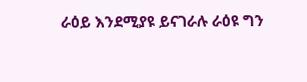ራዕይ እንደሚያዩ ይናገራሉ ራዕዩ ግን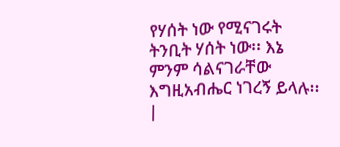የሃሰት ነው የሚናገሩት ትንቢት ሃሰት ነው፡፡ እኔ ምንም ሳልናገራቸው እግዚአብሔር ነገረኝ ይላሉ፡፡ |